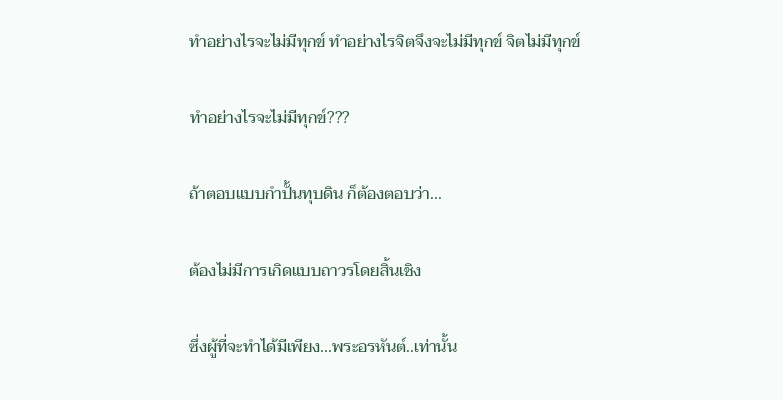ทำอย่างไรจะไม่มีทุกข์ ทำอย่างไรจิตจึงจะไม่มีทุกข์ จิตไม่มีทุกข์

ทำอย่างไรจะไม่มีทุกข์???

ถ้าตอบแบบกำปั้นทุบดิน ก็ต้องตอบว่า...

ต้องไม่มีการเกิดแบบถาวรโดยสิ้นเชิง

ซึ่งผู้ที่จะทำได้มีเพียง...พระอรหันต์..เท่านั้น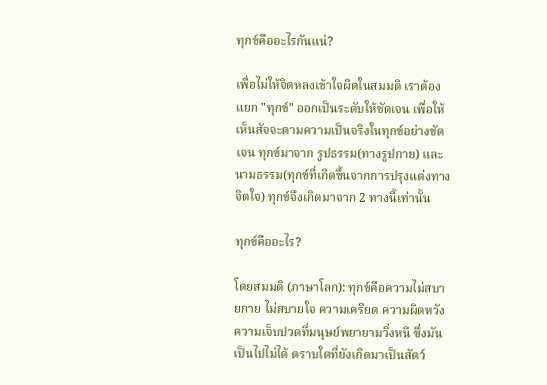ทุกข์คืออะไรกันแน่?

เพื่อไม่ให้จิตหลงเข้าใจผิดในสมมติ เราต้องแยก "ทุกข์" ออกเป็นระดับให้ชัดเจน เพื่อให้เห็นสัจจะตามความเป็นจริงในทุกข์อย่างชัดเจน ทุกข์มาจาก รูปธรรม(ทางรูปกาย) และ นามธรรม(ทุกข์ที่เกิดขึ้นจากการปรุงแต่งทางจิตใจ) ทุกข์จึงเกิดมาจาก 2 ทางนี้เท่านั้น

ทุกข์คืออะไร?

โดยสมมติ (ภาษาโลก): ทุกข์คือความไม่สบายกาย ไม่สบายใจ ความเครียด ความผิดหวัง ความเจ็บปวดที่มนุษย์พยายามวิ่งหนี ซึ่งมันเป็นไปไม่ได้ ตราบใดที่ยังเกิดมาเป็นสัตว์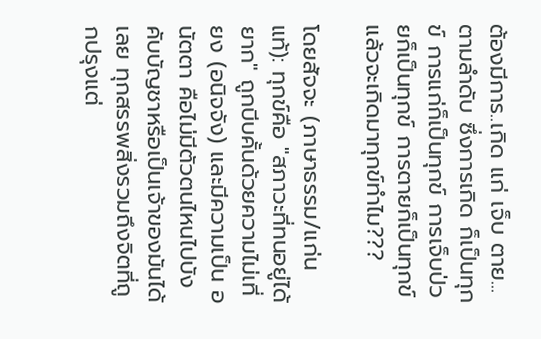ต้องมีการ..เกิด แก่ เจ็บ ตาย...ตามลำดับ ซึ่งการเกิด ก็เป็นทุกข์ การแก่ก็เป็นทุกข์ การเจ็บป่วยก็เป็นทุกข์ การตายก็เป็นทุกข์ แล้วจะเกิดมาทุกข์ทำไม???

โดยสัจจะ (ภาษาธรรม/แก่นแท้): ทุกข์คือ "สภาวะที่ทนอยู่ได้ยาก" ถูกบีบคั้นด้วยความไม่เที่ยง (อนิจจัง) และมีความเป็น อนัตตา คือไม่มีตัวตนไหนไปบังคับบัญชาหรือเป็นเจ้าของมันได้เลย ทุกสรรพสิ่งรวมถึงจิตที่ถูกปรุงแต่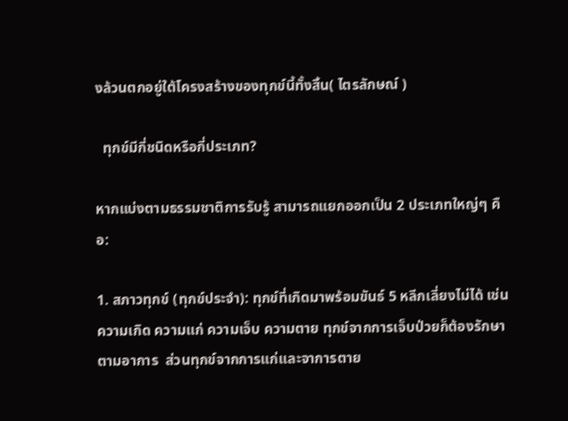งล้วนตกอยู่ใต้โครงสร้างของทุกข์นี้ทั้งสิ้น( ไตรลักษณ์ )

  ทุกข์มีกี่ชนิดหรือกี่ประเภท?

หากแบ่งตามธรรมชาติการรับรู้ สามารถแยกออกเป็น 2 ประเภทใหญ่ๆ คือ:

1. สภาวทุกข์ (ทุกข์ประจำ): ทุกข์ที่เกิดมาพร้อมขันธ์ 5 หลีกเลี่ยงไม่ได้ เช่น ความเกิด ความแก่ ความเจ็บ ความตาย ทุกข์จากการเจ็บป่วยก็ต้องรักษาตามอาการ  ส่วนทุกข์จากการแก่และจาการตาย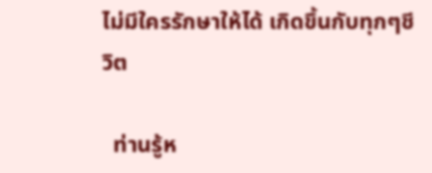ไม่มีใครรักษาให้ได้ เกิดขึ้นกับทุกๆชีวิต

  ท่านรู้ห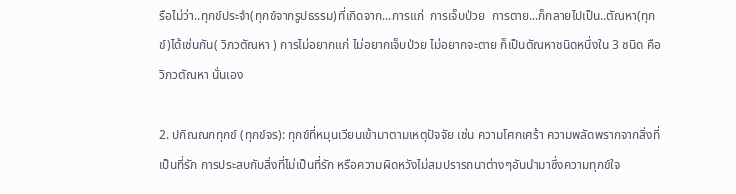รือไม่ว่า..ทุกข์ประจำ(ทุกข์จากรูปธรรม)ที่เกิดจาก...การแก่  การเจ็บป่วย  การตาย...ก็กลายไปเป็น..ตัณหา(ทุกข์)ได้เช่นกัน( วิภวตัณหา ) การไม่อยากแก่ ไม่อยากเจ็บป่วย ไม่อยากจะตาย ก็เป็นตัณหาชนิดหนึ่งใน 3 ชนิด คือ วิภวตัณหา นั่นเอง

2. ปกิณณกทุกข์ (ทุกข์จร): ทุกข์ที่หมุนเวียนเข้ามาตามเหตุปัจจัย เช่น ความโศกเศร้า ความพลัดพรากจากสิ่งที่เป็นที่รัก การประสบกับสิ่งที่ไม่เป็นที่รัก หรือความผิดหวังไม่สมปรารถนาต่างๆอันนำมาซึ่งความทุกข์ใจ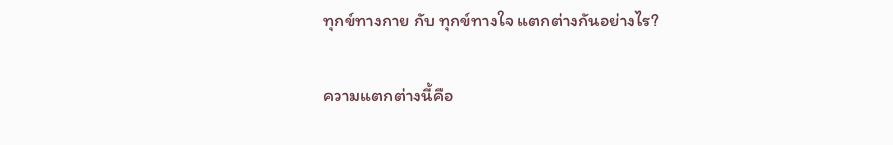ทุกข์ทางกาย กับ ทุกข์ทางใจ แตกต่างกันอย่างไร?

ความแตกต่างนี้คือ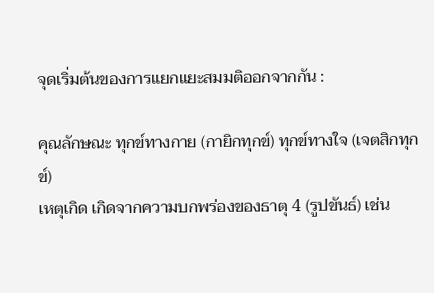จุดเริ่มต้นของการแยกแยะสมมติออกจากกัน :

คุณลักษณะ ทุกข์ทางกาย (กายิกทุกข์) ทุกข์ทางใจ (เจตสิกทุกข์)
เหตุเกิด เกิดจากความบกพร่องของธาตุ 4 (รูปขันธ์) เช่น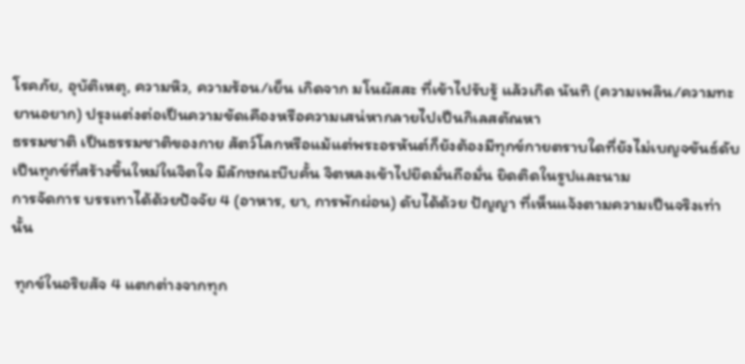โรคภัย, อุบัติเหตุ, ความหิว, ความร้อน/เย็น เกิดจาก มโนผัสสะ ที่เข้าไปรับรู้ แล้วเกิด นันทิ (ความเพลิน/ความทะยานอยาก) ปรุงแต่งต่อเป็นความขัดเคืองหรือความเสน่หากลายไปเป็นกิเลสตัณหา
ธรรมชาติ เป็นธรรมชาติของกาย สัตว์โลกหรือแม้แต่พระอรหันต์ก็ยังต้องมีทุกข์กายตราบใดที่ยังไม่เบญจขันธ์ดับ เป็นทุกข์ที่สร้างขึ้นใหม่ในจิตใจ มีลักษณะบีบคั้น จิตหลงเข้าไปยึดมั่นถือมั่น ยิดติดในรูปและนาม
การจัดการ บรรเทาได้ด้วยปัจจัย 4 (อาหาร, ยา, การพักผ่อน) ดับได้ด้วย ปัญญา ที่เห็นแจ้งตามความเป็นจริงเท่านั้น

 ทุกข์ในอริยสัจ 4 แตกต่างจากทุก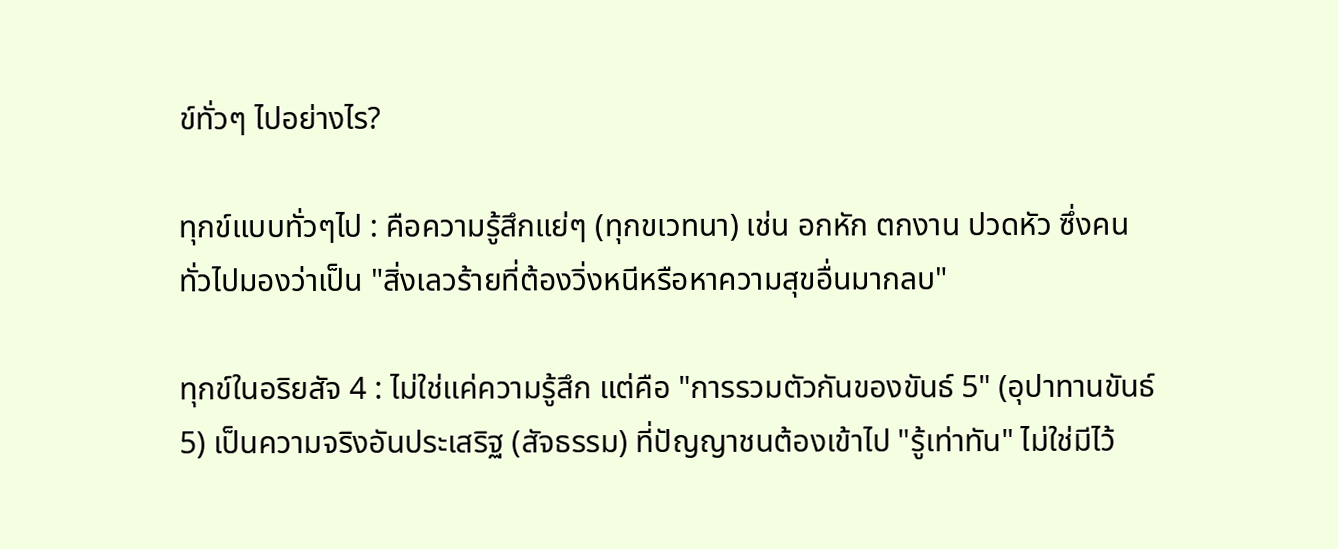ข์ทั่วๆ ไปอย่างไร?

ทุกข์แบบทั่วๆไป : คือความรู้สึกแย่ๆ (ทุกขเวทนา) เช่น อกหัก ตกงาน ปวดหัว ซึ่งคนทั่วไปมองว่าเป็น "สิ่งเลวร้ายที่ต้องวิ่งหนีหรือหาความสุขอื่นมากลบ"

ทุกข์ในอริยสัจ 4 : ไม่ใช่แค่ความรู้สึก แต่คือ "การรวมตัวกันของขันธ์ 5" (อุปาทานขันธ์ 5) เป็นความจริงอันประเสริฐ (สัจธรรม) ที่ปัญญาชนต้องเข้าไป "รู้เท่าทัน" ไม่ใช่มีไว้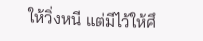ให้วิ่งหนี แต่มีไว้ให้ศึ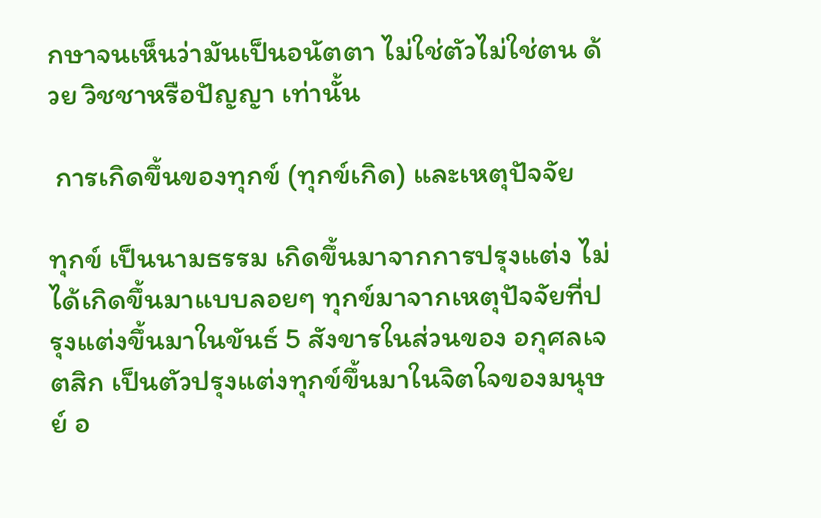กษาจนเห็นว่ามันเป็นอนัตตา ไม่ใช่ตัวไม่ใช่ตน ด้วย วิชชาหรือปัญญา เท่านั้น

 การเกิดขึ้นของทุกข์ (ทุกข์เกิด) และเหตุปัจจัย

ทุกข์ เป็นนามธรรม เกิดขึ้นมาจากการปรุงแต่ง ไม่ได้เกิดขึ้นมาแบบลอยๆ ทุกข์มาจากเหตุปัจจัยที่ปรุงแต่งขึ้นมาในขันธ์ 5 สังขารในส่วนของ อกุศลเจตสิก เป็นตัวปรุงแต่งทุกข์ขึ้นมาในจิตใจของมนุษย์ อ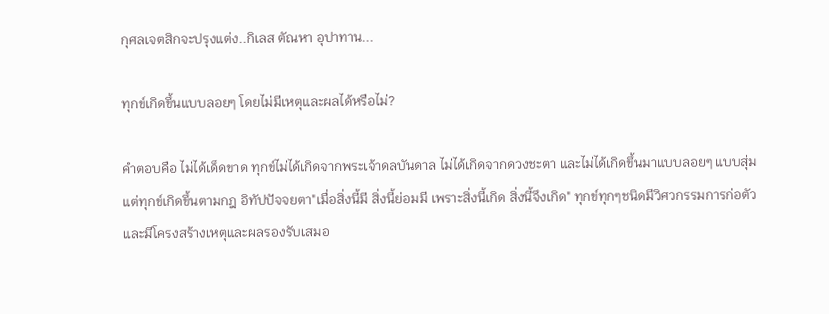กุศลเจตสิกจะปรุงแต่ง..กิเลส ตัณหา อุปาทาน...

ทุกข์เกิดขึ้นแบบลอยๆ โดยไม่มีเหตุและผลได้หรือไม่?

คำตอบคือ ไม่ได้เด็ดขาด ทุกข์ไม่ได้เกิดจากพระเจ้าดลบันดาล ไม่ได้เกิดจากดวงชะตา และไม่ได้เกิดขึ้นมาแบบลอยๆ แบบสุ่ม แต่ทุกข์เกิดขึ้นตามกฎ อิทัปปัจจยตา"เมื่อสิ่งนี้มี สิ่งนี้ย่อมมี เพราะสิ่งนี้เกิด สิ่งนี้จึงเกิด" ทุกข์ทุกๆชนิดมีวิศวกรรมการก่อตัวและมีโครงสร้างเหตุและผลรองรับเสมอ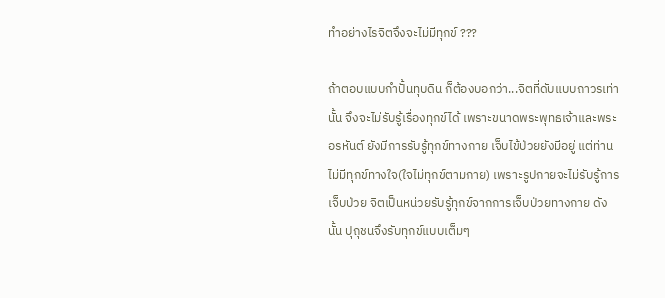ทำอย่างไรจิตจึงจะไม่มีทุกข์ ???

ถ้าตอบแบบกำปั้นทุบดิน ก็ต้องบอกว่า...จิตที่ดับแบบถาวรเท่านั้น จึงจะไม่รับรู้เรื่องทุกข์ได้ เพราะขนาดพระพุทธเจ้าและพระอรหันต์ ยังมีการรับรู้ทุกข์ทางกาย เจ็บไข้ป่วยยังมีอยู่ แต่ท่านไม่มีทุกข์ทางใจ(ใจไม่ทุกข์ตามกาย) เพราะรูปกายจะไม่รับรู้การเจ็บป่วย จิตเป็นหน่วยรับรู้ทุกข์จากการเจ็บป่วยทางกาย ดังนั้น ปุถุชนจึงรับทุกข์แบบเต็มๆ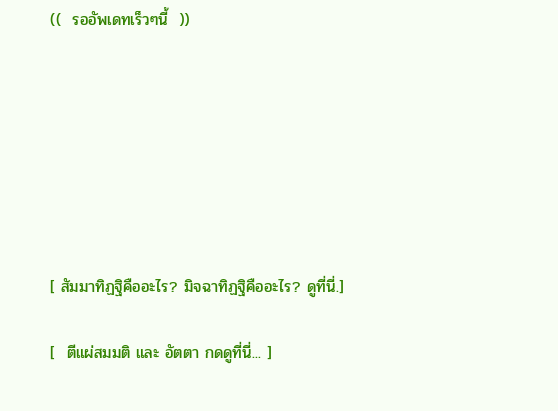((  รออัพเดทเร็วๆนี้  ))







[ สัมมาทิฏฐิคืออะไร? มิจฉาทิฏฐิคืออะไร? ดูที่นี่.]

[  ตีแผ่สมมติ และ อัตตา กดดูที่นี่... ]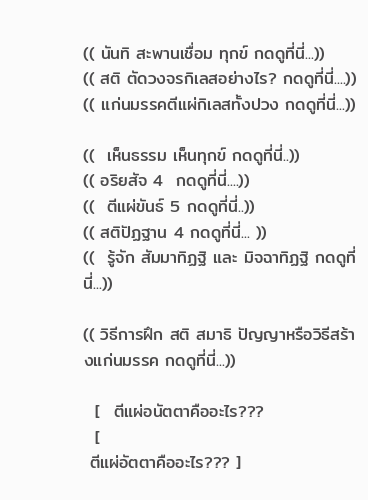(( นันทิ สะพานเชื่อม ทุกข์ กดดูที่นี่...))
(( สติ ตัดวงจรกิเลสอย่างไร? กดดูที่นี่....))
(( แก่นมรรคตีแผ่กิเลสทั้งปวง กดดูที่นี่...))

((  เห็นธรรม เห็นทุกข์ กดดูที่นี่..))
(( อริยสัจ 4  กดดูที่นี่....))
((  ตีแผ่ขันธ์ 5 กดดูที่นี่..))
(( สติปัฏฐาน 4 กดดูที่นี่... ))
((  รู้จัก สัมมาทิฏฐิ และ มิจฉาทิฏฐิ กดดูที่นี่...))

(( วิธีการฝึก สติ สมาธิ ปัญญาหรือวิธีสร้างแก่นมรรค กดดูที่นี่...))

  [  ตีแผ่อนัตตาคืออะไร???
  [
 ตีแผ่อัตตาคืออะไร??? ]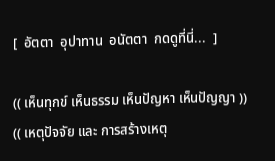[  อัตตา  อุปาทาน  อนัตตา  กดดูที่นี่...  ]

(( เห็นทุกข์ เห็นธรรม เห็นปัญหา เห็นปัญญา ))
(( เหตุปัจจัย และ การสร้างเหตุ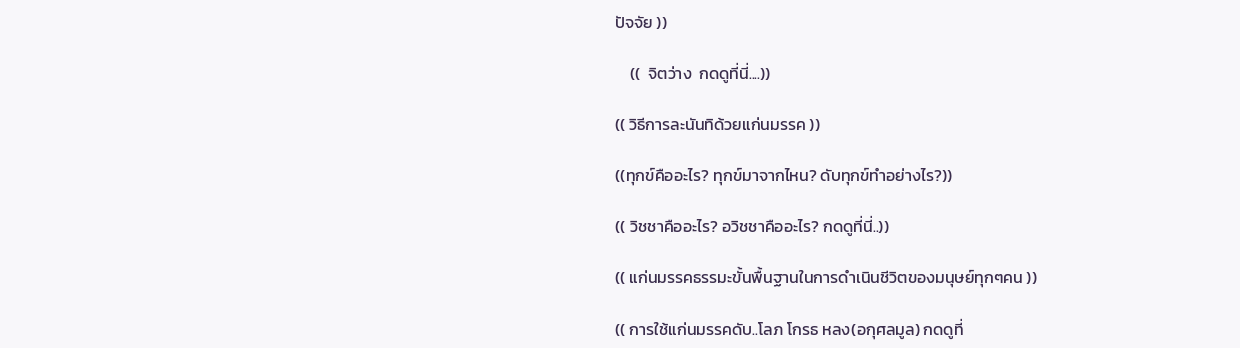ปัจจัย ))

    ((  จิตว่าง  กดดูที่นี่....))

(( วิธีการละนันทิด้วยแก่นมรรค ))

((ทุกข์คืออะไร? ทุกข์มาจากไหน? ดับทุกข์ทำอย่างไร?))

(( วิชชาคืออะไร? อวิชชาคืออะไร? กดดูที่นี่..))

(( แก่นมรรคธรรมะขั้นพื้นฐานในการดำเนินชีวิตของมนุษย์ทุกๆคน ))

(( การใช้แก่นมรรคดับ..โลภ โกรธ หลง(อกุศลมูล) กดดูที่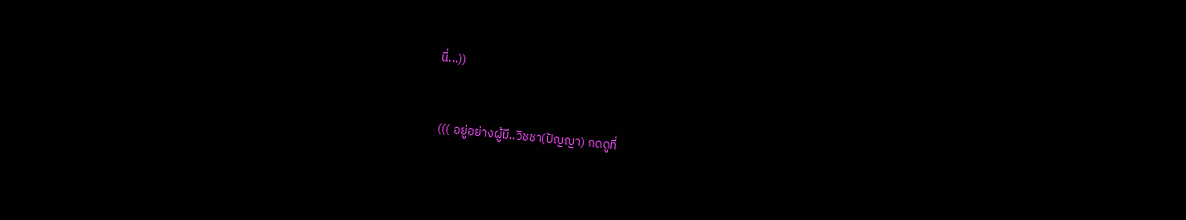นี่...))


 ((( อยู่อย่างผู้มี..วิชชา(ปัญญา) กดดูที่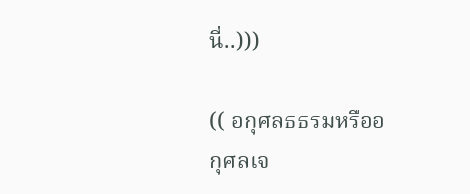นี่..)))

(( อกุศลธธรมหรืออกุศลเจ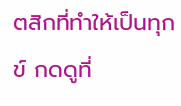ตสิกที่ทำให้เป็นทุกข์ กดดูที่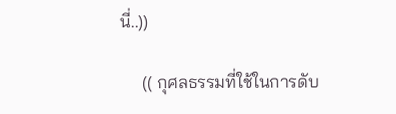นี่..))

     (( กุศลธรรมที่ใช้ในการดับ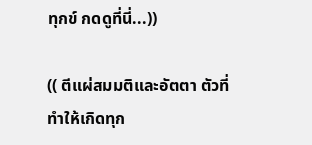ทุกข์ กดดูที่นี่...))

(( ตีแผ่สมมติและอัตตา ตัวที่ทำให้เกิดทุก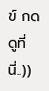ข์ กดดูที่นี่..))